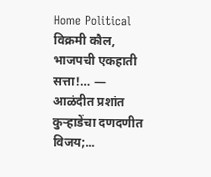Home Political विक्रमी कौल, भाजपची एकहाती सत्ता!… — आळंदीत प्रशांत कुऱ्हाडेंचा दणदणीत विजय;...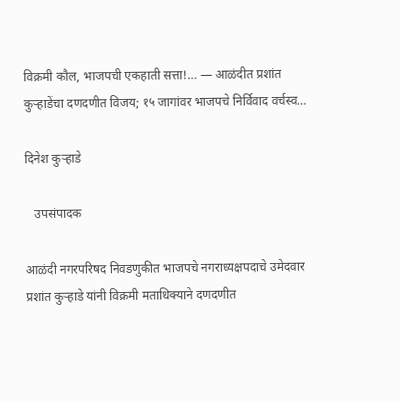विक्रमी कौल, भाजपची एकहाती सत्ता!… — आळंदीत प्रशांत कुऱ्हाडेंचा दणदणीत विजय; १५ जागांवर भाजपचे निर्विवाद वर्चस्व…

दिनेश कुऱ्हाडे

   उपसंपादक

आळंदी नगरपरिषद निवडणुकीत भाजपचे नगराध्यक्षपदाचे उमेदवार प्रशांत कुऱ्हाडे यांनी विक्रमी मताधिक्याने दणदणीत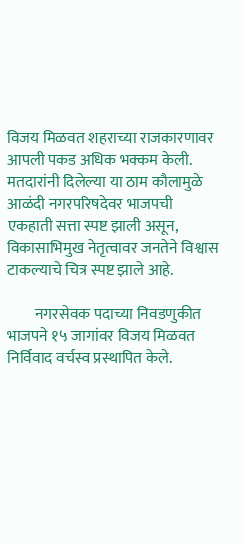विजय मिळवत शहराच्या राजकारणावर आपली पकड अधिक भक्कम केली. मतदारांनी दिलेल्या या ठाम कौलामुळे आळंदी नगरपरिषदेवर भाजपची एकहाती सत्ता स्पष्ट झाली असून, विकासाभिमुख नेतृत्वावर जनतेने विश्वास टाकल्याचे चित्र स्पष्ट झाले आहे.

         नगरसेवक पदाच्या निवडणुकीत भाजपने १५ जागांवर विजय मिळवत निर्विवाद वर्चस्व प्रस्थापित केले.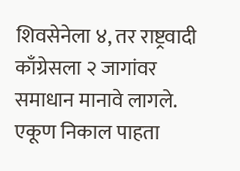शिवसेनेला ४, तर राष्ट्रवादी काँग्रेसला २ जागांवर समाधान मानावे लागले. एकूण निकाल पाहता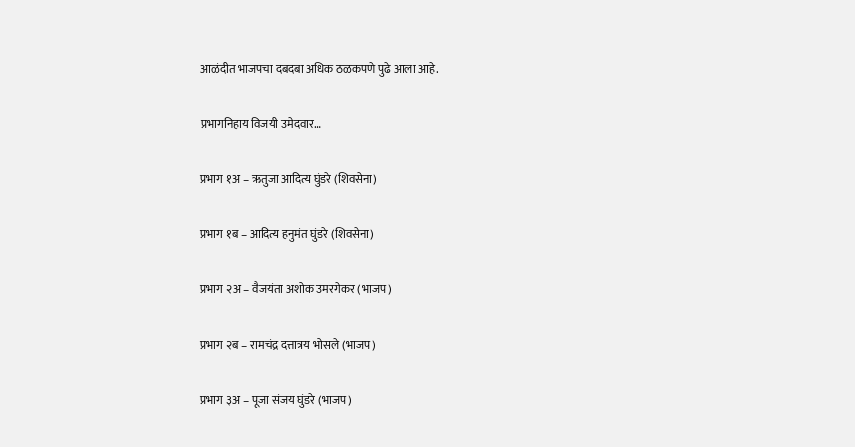आळंदीत भाजपचा दबदबा अधिक ठळकपणे पुढे आला आहे.

प्रभागनिहाय विजयी उमेदवार…

प्रभाग १अ – ऋतुजा आदित्य घुंडरे (शिवसेना)

प्रभाग १ब – आदित्य हनुमंत घुंडरे (शिवसेना)

प्रभाग २अ – वैजयंता अशोक उमरगेकर (भाजप)

प्रभाग २ब – रामचंद्र दत्तात्रय भोसले (भाजप)

प्रभाग ३अ – पूजा संजय घुंडरे (भाजप)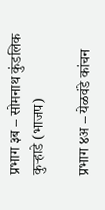प्रभाग ३ब – सोमनाथ कुंडलिक कुऱ्हाडे (भाजप)

प्रभाग ४अ – येळवंडे कांचन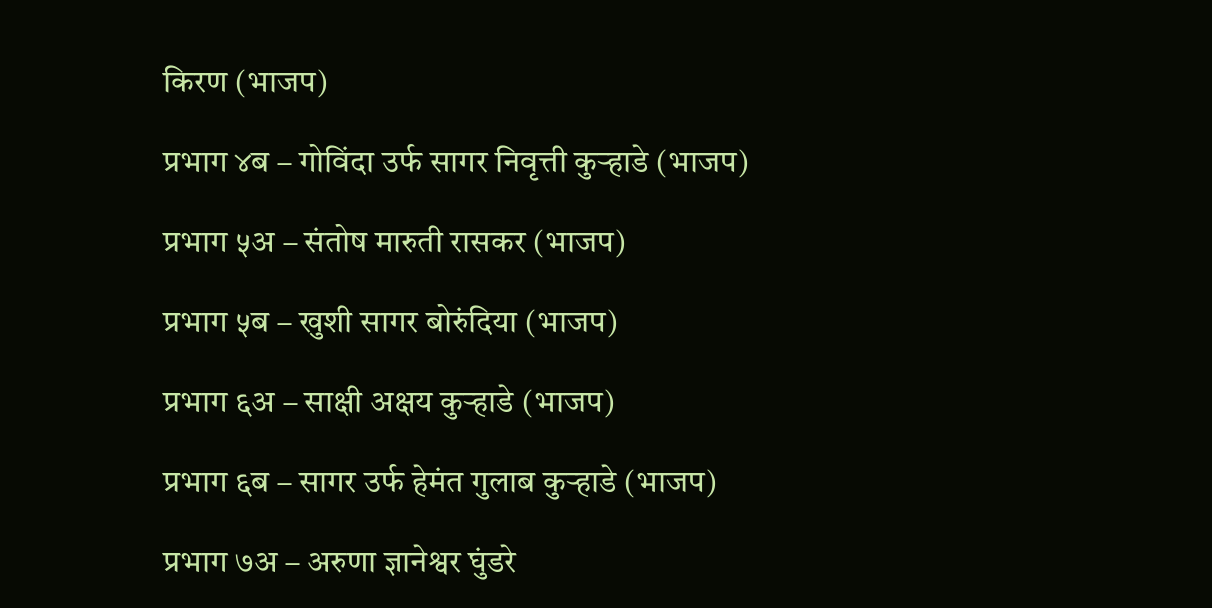किरण (भाजप)

प्रभाग ४ब – गोविंदा उर्फ सागर निवृत्ती कुऱ्हाडे (भाजप)

प्रभाग ५अ – संतोष मारुती रासकर (भाजप)

प्रभाग ५ब – खुशी सागर बोरुंदिया (भाजप)

प्रभाग ६अ – साक्षी अक्षय कुऱ्हाडे (भाजप)

प्रभाग ६ब – सागर उर्फ हेमंत गुलाब कुऱ्हाडे (भाजप)

प्रभाग ७अ – अरुणा ज्ञानेश्वर घुंडरे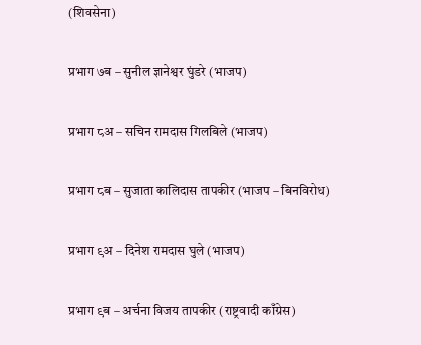(शिवसेना)

प्रभाग ७ब – सुनील ज्ञानेश्वर घुंडरे (भाजप)

प्रभाग ८अ – सचिन रामदास गिलबिले (भाजप)

प्रभाग ८ब – सुजाता कालिदास तापकीर (भाजप – बिनविरोध)

प्रभाग ९अ – दिनेश रामदास घुले (भाजप)

प्रभाग ९ब – अर्चना विजय तापकीर (राष्ट्रवादी काँग्रेस)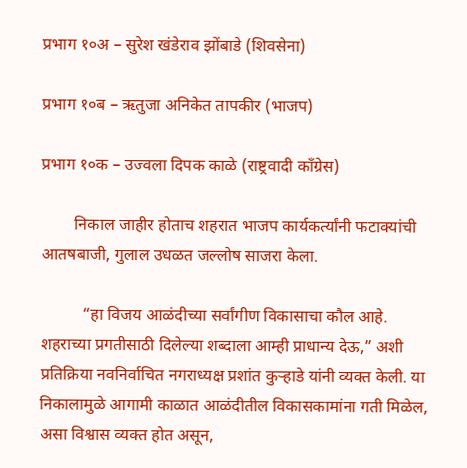प्रभाग १०अ – सुरेश खंडेराव झोंबाडे (शिवसेना)

प्रभाग १०ब – ऋतुजा अनिकेत तापकीर (भाजप)

प्रभाग १०क – उज्वला दिपक काळे (राष्ट्रवादी काँग्रेस)

        निकाल जाहीर होताच शहरात भाजप कार्यकर्त्यांनी फटाक्यांची आतषबाजी, गुलाल उधळत जल्लोष साजरा केला.

          “हा विजय आळंदीच्या सर्वांगीण विकासाचा कौल आहे. शहराच्या प्रगतीसाठी दिलेल्या शब्दाला आम्ही प्राधान्य देऊ,” अशी प्रतिक्रिया नवनिर्वाचित नगराध्यक्ष प्रशांत कुऱ्हाडे यांनी व्यक्त केली. या निकालामुळे आगामी काळात आळंदीतील विकासकामांना गती मिळेल, असा विश्वास व्यक्त होत असून,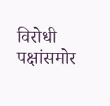विरोधी पक्षांसमोर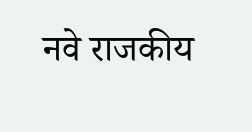नवे राजकीय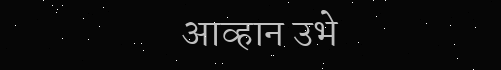आव्हान उभे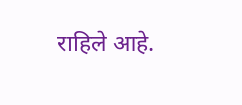राहिले आहे.